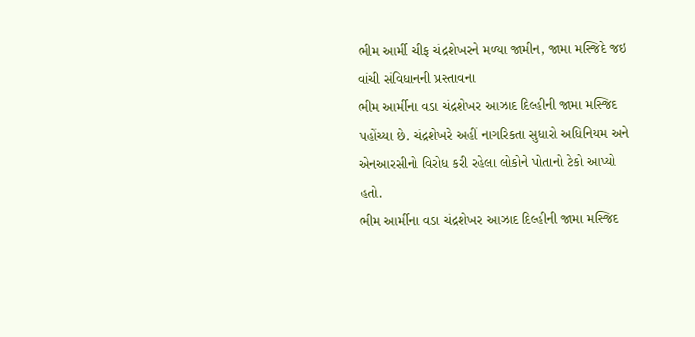ભીમ આર્મી ચીફ ચંદ્રશેખરને મળ્યા જામીન, જામા મસ્જિદે જઇ વાંચી સંવિધાનની પ્રસ્તાવના
ભીમ આર્મીના વડા ચંદ્રશેખર આઝાદ દિલ્હીની જામા મસ્જિદ પહોંચ્યા છે. ચંદ્રશેખરે અહીં નાગરિકતા સુધારો અધિનિયમ અને એનઆરસીનો વિરોધ કરી રહેલા લોકોને પોતાનો ટેકો આપ્યો હતો.
ભીમ આર્મીના વડા ચંદ્રશેખર આઝાદ દિલ્હીની જામા મસ્જિદ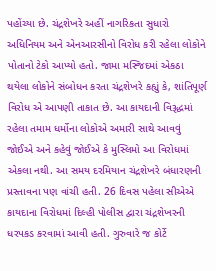પહોંચ્યા છે. ચંદ્રશેખરે અહીં નાગરિકતા સુધારો અધિનિયમ અને એનઆરસીનો વિરોધ કરી રહેલા લોકોને પોતાનો ટેકો આપ્યો હતો. જામા મસ્જિદમાં એકઠા થયેલા લોકોને સંબોધન કરતા ચંદ્રશેખરે કહ્યું કે, શાંતિપૂર્ણ વિરોધ એ આપણી તાકાત છે. આ કાયદાની વિરૂદ્ધમાં રહેલા તમામ ધર્મોના લોકોએ અમારી સાથે આવવું જોઈએ અને કહેવું જોઈએ કે મુસ્લિમો આ વિરોધમાં એકલા નથી. આ સમય દરમિયાન ચંદ્રશેખરે બંધારણની પ્રસ્તાવના પણ વાંચી હતી. 26 દિવસ પહેલા સીએએ કાયદાના વિરોધમાં દિલ્હી પોલીસ દ્વારા ચંદ્રશેખરની ધરપકડ કરવામાં આવી હતી. ગુરુવારે જ કોર્ટે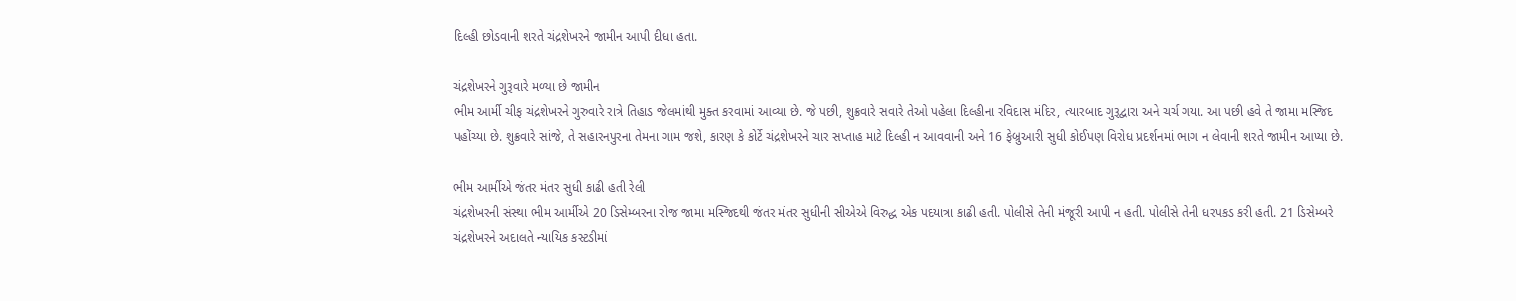દિલ્હી છોડવાની શરતે ચંદ્રશેખરને જામીન આપી દીધા હતા.

ચંદ્રશેખરને ગુરૂવારે મળ્યા છે જામીન
ભીમ આર્મી ચીફ ચંદ્રશેખરને ગુરુવારે રાત્રે તિહાડ જેલમાંથી મુક્ત કરવામાં આવ્યા છે. જે પછી, શુક્રવારે સવારે તેઓ પહેલા દિલ્હીના રવિદાસ મંદિર, ત્યારબાદ ગુરૂદ્વારા અને ચર્ચ ગયા. આ પછી હવે તે જામા મસ્જિદ પહોંચ્યા છે. શુક્રવારે સાંજે, તે સહારનપુરના તેમના ગામ જશે, કારણ કે કોર્ટે ચંદ્રશેખરને ચાર સપ્તાહ માટે દિલ્હી ન આવવાની અને 16 ફેબ્રુઆરી સુધી કોઈપણ વિરોધ પ્રદર્શનમાં ભાગ ન લેવાની શરતે જામીન આપ્યા છે.

ભીમ આર્મીએ જંતર મંતર સુધી કાઢી હતી રેલી
ચંદ્રશેખરની સંસ્થા ભીમ આર્મીએ 20 ડિસેમ્બરના રોજ જામા મસ્જિદથી જંતર મંતર સુધીની સીએએ વિરુદ્ધ એક પદયાત્રા કાઢી હતી. પોલીસે તેની મંજૂરી આપી ન હતી. પોલીસે તેની ધરપકડ કરી હતી. 21 ડિસેમ્બરે ચંદ્રશેખરને અદાલતે ન્યાયિક કસ્ટડીમાં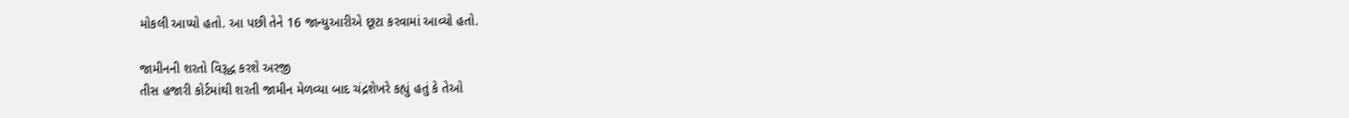મોકલી આપ્યો હતો. આ પછી તેને 16 જાન્યુઆરીએ છૂટા કરવામાં આવ્યો હતો.

જામીનની શરતો વિરૂદ્ધ કરશે અરજી
તીસ હજારી કોર્ટમાંથી શરતી જામીન મેળવ્યા બાદ ચંદ્રશેખરે કહ્યું હતું કે તેઓ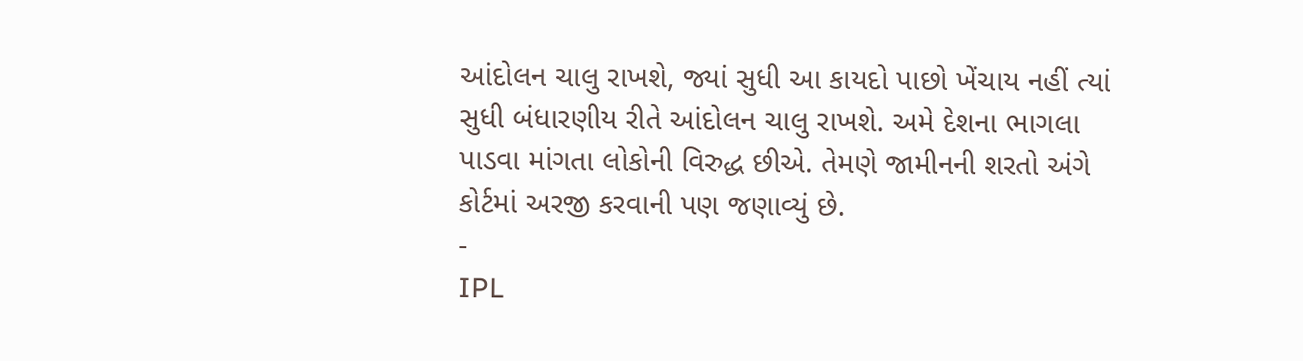આંદોલન ચાલુ રાખશે, જ્યાં સુધી આ કાયદો પાછો ખેંચાય નહીં ત્યાં સુધી બંધારણીય રીતે આંદોલન ચાલુ રાખશે. અમે દેશના ભાગલા પાડવા માંગતા લોકોની વિરુદ્ધ છીએ. તેમણે જામીનની શરતો અંગે કોર્ટમાં અરજી કરવાની પણ જણાવ્યું છે.
-
IPL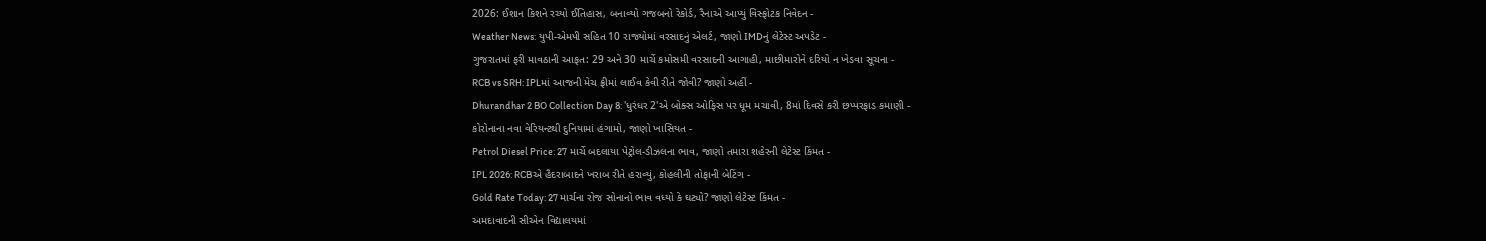2026: ઈશાન કિશને રચ્યો ઈતિહાસ, બનાવ્યો ગજબનો રેકોર્ડ, રૈનાએ આપ્યું વિસ્ફોટક નિવેદન -
Weather News: યુપી-એમપી સહિત 10 રાજ્યોમાં વરસાદનું એલર્ટ, જાણો IMDનું લેટેસ્ટ અપડેટ -
ગુજરાતમાં ફરી માવઠાની આફત: 29 અને 30 માર્ચે કમોસમી વરસાદની આગાહી, માછીમારોને દરિયો ન ખેડવા સૂચના -
RCB vs SRH: IPLમાં આજની મેચ ફ્રીમાં લાઈવ કેવી રીતે જોવી? જાણો અહીં -
Dhurandhar 2 BO Collection Day 8: 'ધુરંધર 2'એ બોક્સ ઓફિસ પર ધૂમ મચાવી, 8માં દિવસે કરી છપ્પરફાડ કમાણી -
કોરોનાના નવા વેરિયન્ટથી દુનિયામાં હંગામો, જાણો ખાસિયત -
Petrol Diesel Price: 27 માર્ચે બદલાયા પેટ્રોલ-ડીઝલના ભાવ, જાણો તમારા શહેરની લેટેસ્ટ કિંમત -
IPL 2026: RCBએ હૈદરાબાદને ખરાબ રીતે હરાવ્યું, કોહલીની તોફાની બેટિંગ -
Gold Rate Today: 27 માર્ચના રોજ સોનાનો ભાવ વધ્યો કે ઘટ્યો? જાણો લેટેસ્ટ કિંમત -
અમદાવાદની સીએન વિદ્યાલયમાં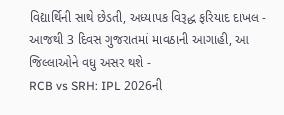વિદ્યાર્થિની સાથે છેડતી, અધ્યાપક વિરૂદ્ધ ફરિયાદ દાખલ -
આજથી 3 દિવસ ગુજરાતમાં માવઠાની આગાહી, આ જિલ્લાઓને વધુ અસર થશે -
RCB vs SRH: IPL 2026ની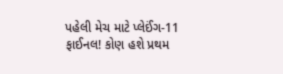પહેલી મેચ માટે પ્લેઈંગ-11 ફાઈનલ! કોણ હશે પ્રથમ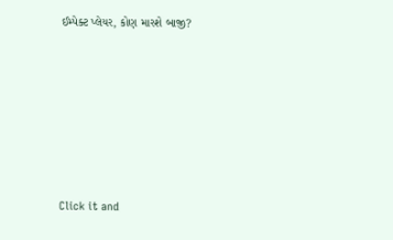ઈમ્પેક્ટ પ્લેયર, કોણ મારશે બાજી?








Click it and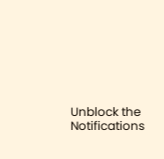Unblock the Notifications